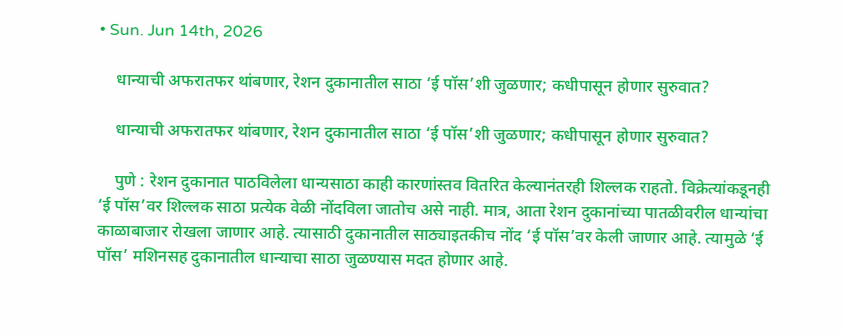• Sun. Jun 14th, 2026

    धान्याची अफरातफर थांबणार, रेशन दुकानातील साठा ‘ई पॉस’शी जुळणार; कधीपासून होणार सुरुवात?

    धान्याची अफरातफर थांबणार, रेशन दुकानातील साठा ‘ई पॉस’शी जुळणार; कधीपासून होणार सुरुवात?

    पुणे : रेशन दुकानात पाठविलेला धान्यसाठा काही कारणांस्तव वितरित केल्यानंतरही शिल्लक राहतो. विक्रेत्यांकडूनही ‘ई पॉस’वर शिल्लक साठा प्रत्येक वेळी नोंदविला जातोच असे नाही. मात्र, आता रेशन दुकानांच्या पातळीवरील धान्यांचा काळाबाजार रोखला जाणार आहे. त्यासाठी दुकानातील साठ्याइतकीच नोंद ‘ई पॉस’वर केली जाणार आहे. त्यामुळे ‘ई पॉस’ मशिनसह दुकानातील धान्याचा साठा जुळण्यास मदत होणार आहे.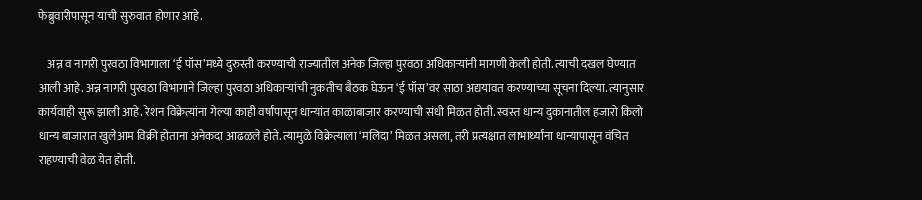फेब्रुवारीपासून याची सुरुवात होणार आहे.

    अन्न व नागरी पुरवठा विभागाला ‘ई पॉस’मध्ये दुरुस्ती करण्याची राज्यातील अनेक जिल्हा पुरवठा अधिकाऱ्यांनी मागणी केली होती. त्याची दखल घेण्यात आली आहे. अन्न नागरी पुरवठा विभागाने जिल्हा पुरवठा अधिकाऱ्यांची नुकतीच बैठक घेऊन ‘ई पॉस’वर साठा अद्ययावत करण्याच्या सूचना दिल्या. त्यानुसार कार्यवाही सुरू झाली आहे. रेशन विक्रेत्यांना गेल्या काही वर्षांपासून धान्यांत काळाबाजार करण्याची संधी मिळत होती. स्वस्त धान्य दुकानातील हजारो किलो धान्य बाजारात खुलेआम विक्री होताना अनेकदा आढळले होते. त्यामुळे विक्रेत्याला ‘मलिदा’ मिळत असला, तरी प्रत्यक्षात लाभार्थ्यांना धान्यापासून वंचित राहण्याची वेळ येत होती.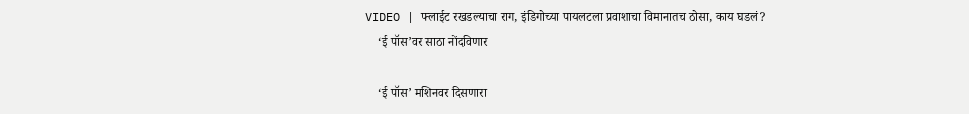VIDEO | फ्लाईट रखडल्याचा राग, इंडिगोच्या पायलटला प्रवाशाचा विमानातच ठोसा, काय घडलं?
    ‘ई पॉस’वर साठा नोंदविणार

    ‘ई पॉस’ मशिनवर दिसणारा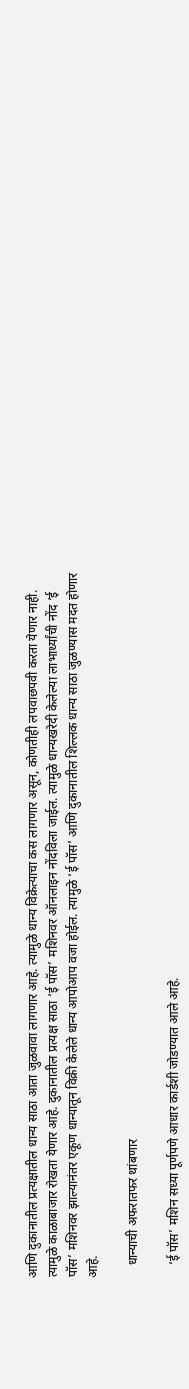आणि दुकानातील प्रत्यक्षातील धान्य साठा आता जुळवावा लागणार आहे. त्यामुळे धान्य विक्रेत्याचा कस लागणार असून, कोणतीही लपवाछपवी करता येणार नाही. त्यामुळे काळाबाजार रोखता येणार आहे. दुकानातील प्रत्यक्ष साठा ‘ई पॉस’ मशिनवर ऑनलाइन नोंदविला जाईल. त्यामुळे धान्यखरेदी केलेल्या लाभार्थ्यांची नोंद ‘ई पॉस’ मशिनवर झाल्यानंतर एकूण धान्यातून विक्री केलेले धान्य आपोआप वजा होईल. त्यामुळे ‘ई पॉस’ आणि दुकानातील शिल्लक धान्य साठा जुळण्यास मदत होणार आहे.

    धान्याची अफरातफर थांबणार

    ‘ई पॉस’ मशिन सध्या पूर्णपणे आधार कार्डशी जोडण्यात आले आहे.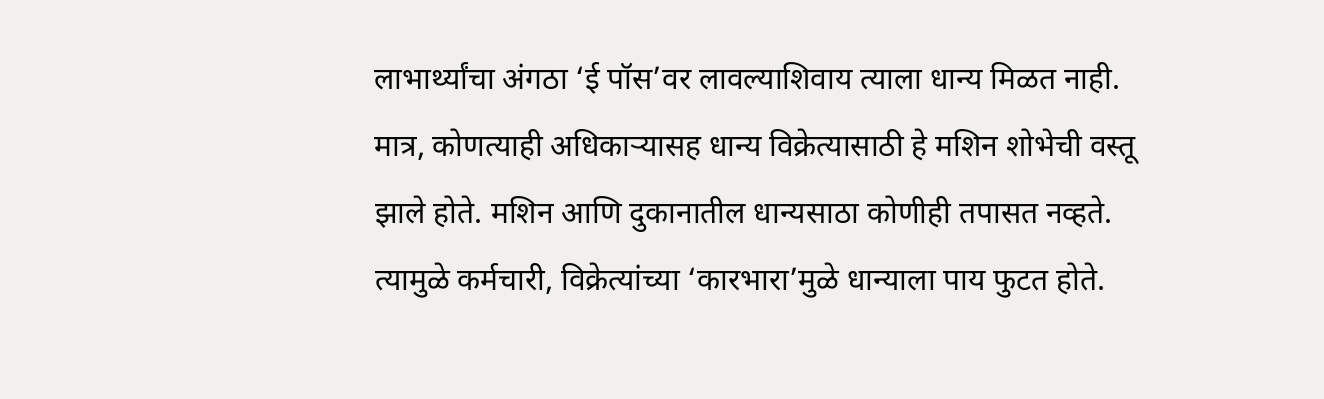लाभार्थ्यांचा अंगठा ‘ई पॉस’वर लावल्याशिवाय त्याला धान्य मिळत नाही. मात्र, कोणत्याही अधिकाऱ्यासह धान्य विक्रेत्यासाठी हे मशिन शोभेची वस्तू झाले होते. मशिन आणि दुकानातील धान्यसाठा कोणीही तपासत नव्हते. त्यामुळे कर्मचारी, विक्रेत्यांच्या ‘कारभारा’मुळे धान्याला पाय फुटत होते.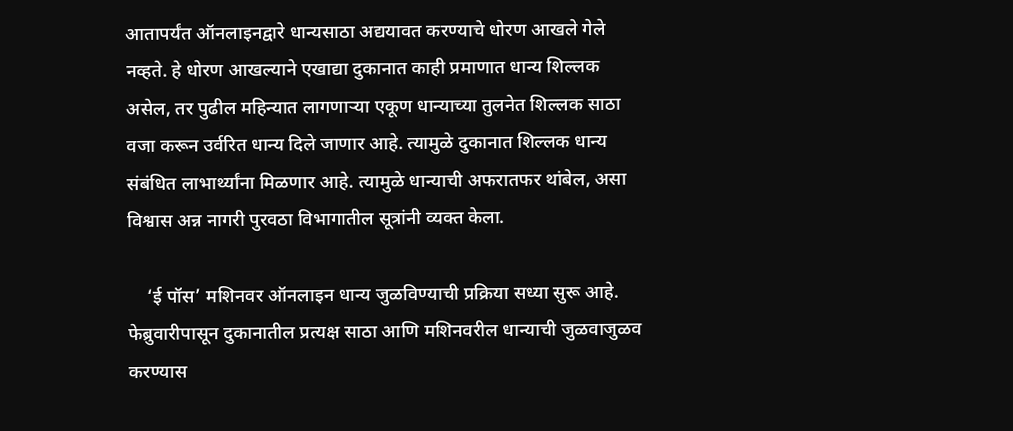आतापर्यंत ऑनलाइनद्वारे धान्यसाठा अद्ययावत करण्याचे धोरण आखले गेले नव्हते. हे धोरण आखल्याने एखाद्या दुकानात काही प्रमाणात धान्य शिल्लक असेल, तर पुढील महिन्यात लागणाऱ्या एकूण धान्याच्या तुलनेत शिल्लक साठा वजा करून उर्वरित धान्य दिले जाणार आहे. त्यामुळे दुकानात शिल्लक धान्य संबंधित लाभार्थ्यांना मिळणार आहे. त्यामुळे धान्याची अफरातफर थांबेल, असा विश्वास अन्न नागरी पुरवठा विभागातील सूत्रांनी व्यक्त केला.

    ‘ई पॉस’ मशिनवर ऑनलाइन धान्य जुळविण्याची प्रक्रिया सध्या सुरू आहे. फेब्रुवारीपासून दुकानातील प्रत्यक्ष साठा आणि मशिनवरील धान्याची जुळवाजुळव करण्यास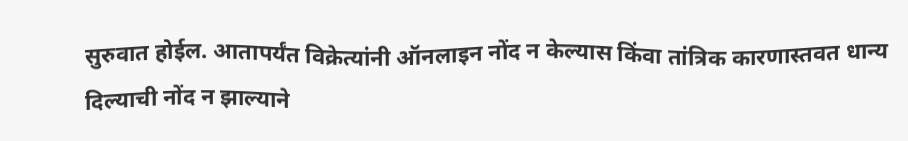सुरुवात होईल. आतापर्यंत विक्रेत्यांनी ऑनलाइन नोंद न केल्यास किंवा तांत्रिक कारणास्तवत धान्य दिल्याची नोंद न झाल्याने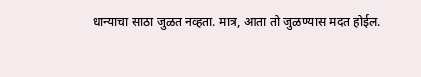धान्याचा साठा जुळत नव्हता. मात्र, आता तो जुळण्यास मदत होईल.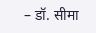– डॉ. सीमा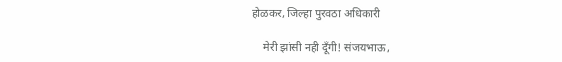होळकर, जिल्हा पुरवठा अधिकारी

    मेरी झांसी नही दूँगी! संजयभाऊ,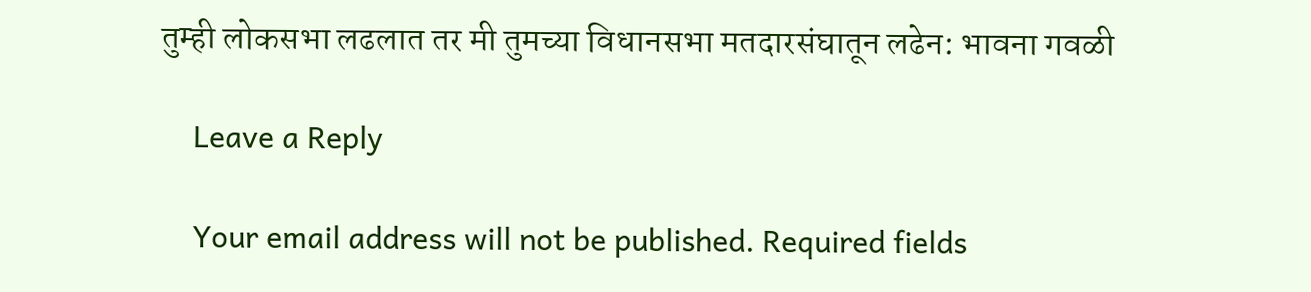तुम्ही लोकसभा लढलात तर मी तुमच्या विधानसभा मतदारसंघातून लढेन: भावना गवळी

    Leave a Reply

    Your email address will not be published. Required fields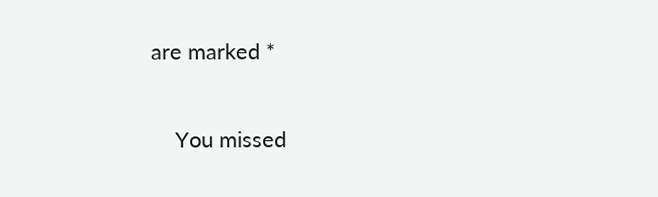are marked *

    You missed